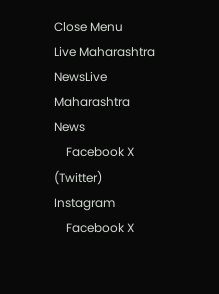Close Menu
Live Maharashtra NewsLive Maharashtra News
    Facebook X (Twitter) Instagram
    Facebook X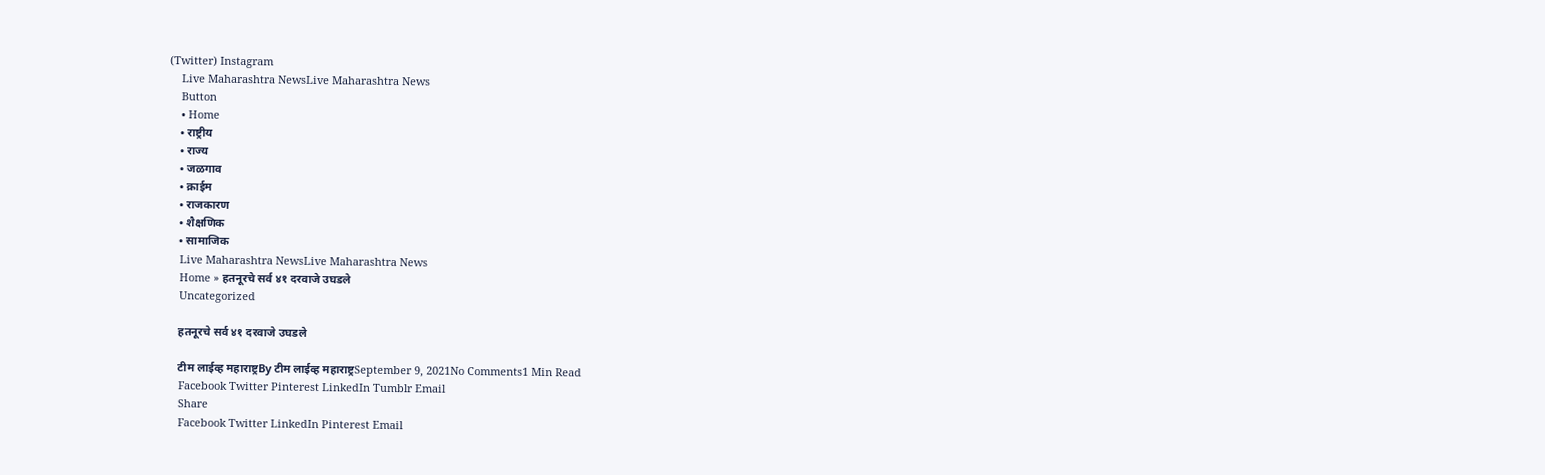(Twitter) Instagram
    Live Maharashtra NewsLive Maharashtra News
    Button
    • Home
    • राष्ट्रीय
    • राज्य
    • जळगाव
    • क्राईम
    • राजकारण
    • शैक्षणिक
    • सामाजिक
    Live Maharashtra NewsLive Maharashtra News
    Home » हतनूरचे सर्व ४१ दरवाजे उघडले
    Uncategorized

    हतनूरचे सर्व ४१ दरवाजे उघडले

    टीम लाईव्ह महाराष्ट्रBy टीम लाईव्ह महाराष्ट्रSeptember 9, 2021No Comments1 Min Read
    Facebook Twitter Pinterest LinkedIn Tumblr Email
    Share
    Facebook Twitter LinkedIn Pinterest Email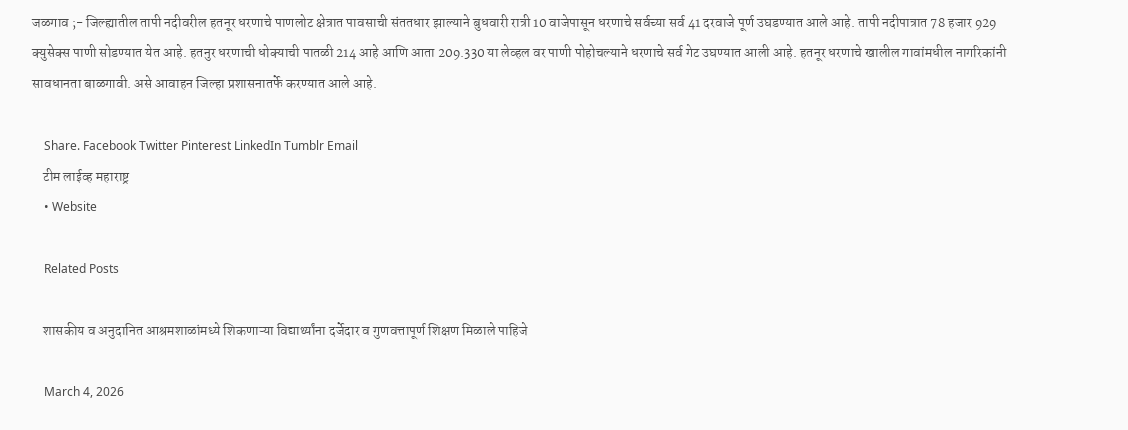जळगाव ;- जिल्ह्यातील तापी नदीवरील हतनूर धरणाचे पाणलोट क्षेत्रात पावसाची संततधार झाल्याने बुधवारी रात्री 10 वाजेपासून धरणाचे सर्वच्या सर्व 41 दरवाजे पूर्ण उघडण्यात आले आहे. तापी नदीपात्रात 78 हजार 929 क्युसेक्स पाणी सोडण्यात येत आहे. हतनुर धरणाची धोक्याची पातळी 214 आहे आणि आता 209.330 या लेव्हल वर पाणी पोहोचल्याने धरणाचे सर्व गेट उघण्यात आली आहे. हतनूर धरणाचे खालील गावांमधील नागरिकांनी सावधानता बाळगावी. असे आवाहन जिल्हा प्रशासनातर्फे करण्यात आले आहे.

    Share. Facebook Twitter Pinterest LinkedIn Tumblr Email
    टीम लाईव्ह महाराष्ट्र
    • Website

    Related Posts

    शासकीय व अनुदानित आश्रमशाळांमध्ये शिकणाऱ्या विद्यार्थ्यांना दर्जेदार व गुणवत्तापूर्ण शिक्षण मिळाले पाहिजे

    March 4, 2026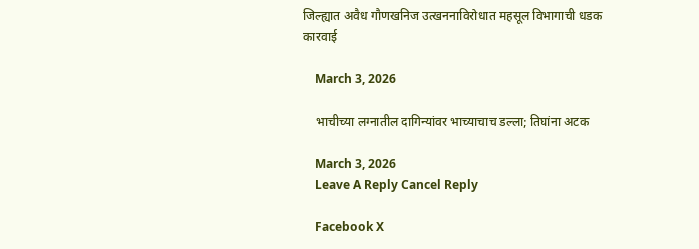जिल्ह्यात अवैध गौणखनिज उत्खननाविरोधात महसूल विभागाची धडक कारवाई

    March 3, 2026

    भाचीच्या लग्नातील दागिन्यांवर भाच्याचाच डल्ला; तिघांना अटक

    March 3, 2026
    Leave A Reply Cancel Reply

    Facebook X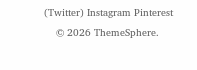(Twitter) Instagram Pinterest
    © 2026 ThemeSphere.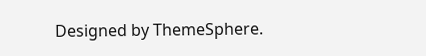Designed by ThemeSphere.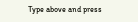Type above and press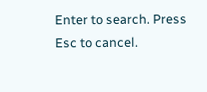Enter to search. Press Esc to cancel.